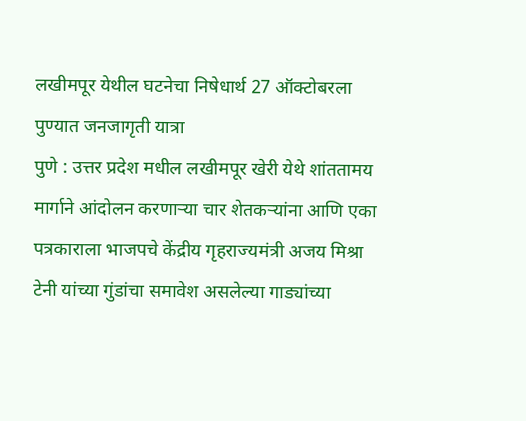लखीमपूर येथील घटनेचा निषेधार्थ 27 ऑक्टोबरला पुण्यात जनजागृती यात्रा
पुणे : उत्तर प्रदेश मधील लखीमपूर खेरी येथे शांततामय मार्गाने आंदोलन करणाऱ्या चार शेतकऱ्यांना आणि एका पत्रकाराला भाजपचे केंद्रीय गृहराज्यमंत्री अजय मिश्रा टेनी यांच्या गुंडांचा समावेश असलेल्या गाड्यांच्या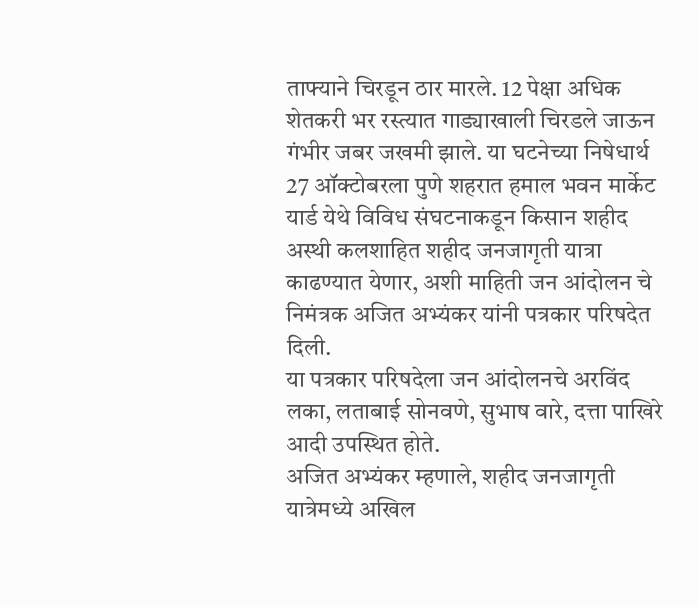ताफ्याने चिरडून ठार मारले. 12 पेक्षा अधिक शेतकरी भर रस्त्यात गाड्याखाली चिरडले जाऊन गंभीर जबर जखमी झाले. या घटनेच्या निषेधार्थ 27 ऑक्टोबरला पुणे शहरात हमाल भवन मार्केट यार्ड येथे विविध संघटनाकडून किसान शहीद अस्थी कलशाहित शहीद जनजागृती यात्रा काढण्यात येणार, अशी माहिती जन आंदोलन चे निमंत्रक अजित अभ्यंकर यांनी पत्रकार परिषदेत दिली.
या पत्रकार परिषदेला जन आंदोलनचे अरविंद लका, लताबाई सोनवणे, सुभाष वारे, दत्ता पाखिरे आदी उपस्थित होते.
अजित अभ्यंकर म्हणाले, शहीद जनजागृती यात्रेमध्ये अखिल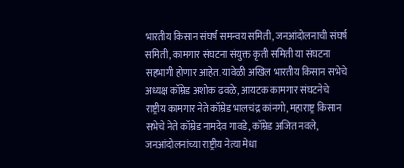भारतीय किसान संघर्ष समन्वय समिती, जनआंदोलनाची संघर्ष समिती, कामगार संघटना संयुक्त कृती समिती या संघटना सहभागी होणार आहेत. यावेळी अखिल भारतीय किसान सभेचे अध्यक्ष कॉम्रेड अशोक ढवळे, आयटक कामगार संघटनेचे राष्ट्रीय कामगार नेते कॉम्रेड भालचंद्र कांनगो, महाराष्ट्र किसान सभेचे नेते कॉम्रेड नामदेव गावडे, कॉम्रेड अजित नवले, जनआंदोलनांच्या राष्ट्रीय नेत्या मेधा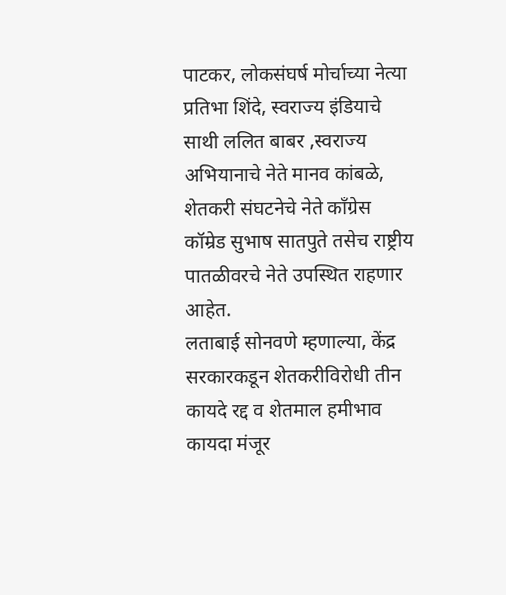पाटकर, लोकसंघर्ष मोर्चाच्या नेत्या प्रतिभा शिंदे, स्वराज्य इंडियाचे साथी ललित बाबर ,स्वराज्य अभियानाचे नेते मानव कांबळे, शेतकरी संघटनेचे नेते काँग्रेस कॉम्रेड सुभाष सातपुते तसेच राष्ट्रीय पातळीवरचे नेते उपस्थित राहणार आहेत.
लताबाई सोनवणे म्हणाल्या, केंद्र सरकारकडून शेतकरीविरोधी तीन कायदे रद्द व शेतमाल हमीभाव कायदा मंजूर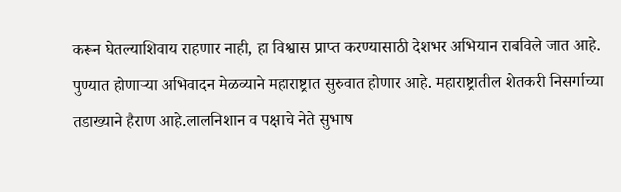करून घेतल्याशिवाय राहणार नाही, हा विश्वास प्राप्त करण्यासाठी देशभर अभियान राबविले जात आहे. पुण्यात होणाऱ्या अभिवादन मेळव्याने महाराष्ट्रात सुरुवात होणार आहे. महाराष्ट्रातील शेतकरी निसर्गाच्या तडाख्याने हैराण आहे.लालनिशान व पक्षाचे नेते सुभाष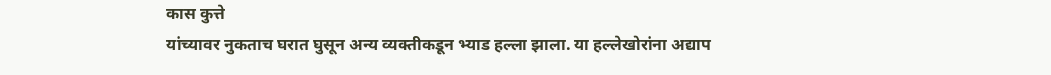कास कुत्ते
यांच्यावर नुकताच घरात घुसून अन्य व्यक्तीकडून भ्याड हल्ला झाला. या हल्लेखोरांना अद्याप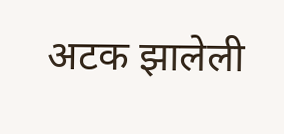अटक झालेली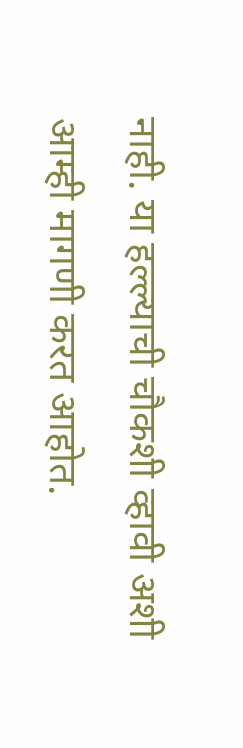नाही. या हल्ल्याची चौकशी व्हावी अशी आम्ही मागणी करत आहोत.